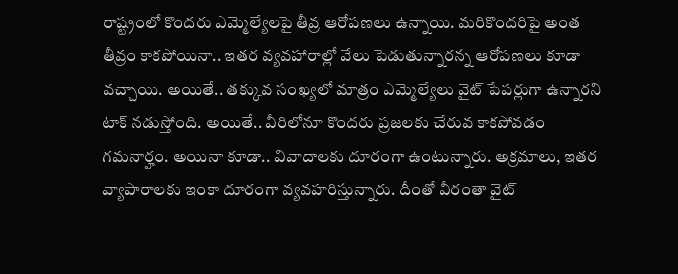రాష్ట్రంలో కొందరు ఎమ్మెల్యేలపై తీవ్ర ఆరోపణలు ఉన్నాయి. మరికొందరిపై అంత తీవ్రం కాకపోయినా.. ఇతర వ్యవహారాల్లో వేలు పెడుతున్నారన్న ఆరోపణలు కూడా వచ్చాయి. అయితే.. తక్కువ సంఖ్యలో మాత్రం ఎమ్మెల్యేలు వైట్ పేపర్లుగా ఉన్నారని టాక్ నడుస్తోంది. అయితే.. వీరిలోనూ కొందరు ప్రజలకు చేరువ కాకపోవడం గమనార్హం. అయినా కూడా.. వివాదాలకు దూరంగా ఉంటున్నారు. అక్రమాలు, ఇతర వ్యాపారాలకు ఇంకా దూరంగా వ్యవహరిస్తున్నారు. దీంతో వీరంతా వైట్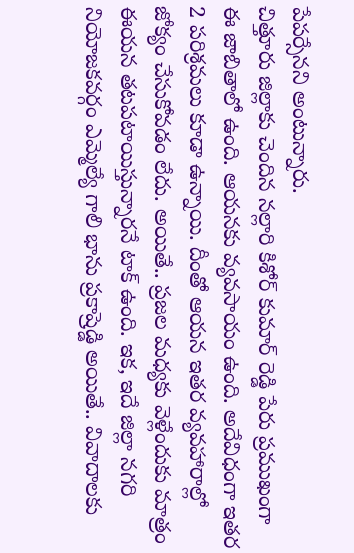పేపర్సేనని అంటున్నారు.
చిత్తూరు జిల్లాకు చెందిన నల్లారి కిశోర్ కుమార్ రెడ్డి పేరు ప్రముఖంగా ఈ జాబితాలో ఉంది. ఆయనకు వ్యవసాయం ఉంది. అదేవిధంగా ఇతర 2 పరిశ్రమలు కూడా ఉన్నాయి. దీంతో ఆయన ఇతర వ్యవహారాల్లో జోక్యం చేసుకోవడం లేదు. అయితే.. ప్రజల మధ్యకు వెళ్లేందుకు మాత్రం ఈయన తటపటాయిస్తున్నారనే టాక్ ఉంది. ఇక, ఇదే జిల్లా నగరి నియోజకవర్గం ఎమ్మెల్యే గాలి భాను ప్రకాష్రెడ్డి అయితే.. వివాదాలకు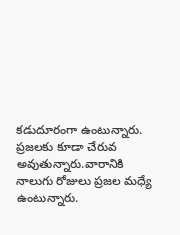కడుదూరంగా ఉంటున్నారు. ప్రజలకు కూడా చేరువ అవుతున్నారు.వారానికి నాలుగు రోజులు ప్రజల మధ్యే ఉంటున్నారు.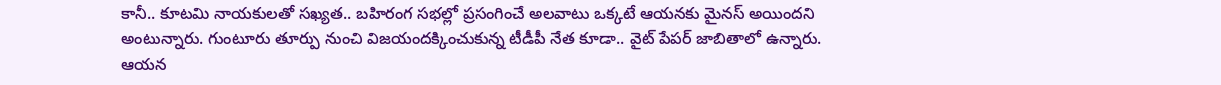కానీ.. కూటమి నాయకులతో సఖ్యత.. బహిరంగ సభల్లో ప్రసంగించే అలవాటు ఒక్కటే ఆయనకు మైనస్ అయిందని అంటున్నారు. గుంటూరు తూర్పు నుంచి విజయందక్కించుకున్న టీడీపీ నేత కూడా.. వైట్ పేపర్ జాబితాలో ఉన్నారు. ఆయన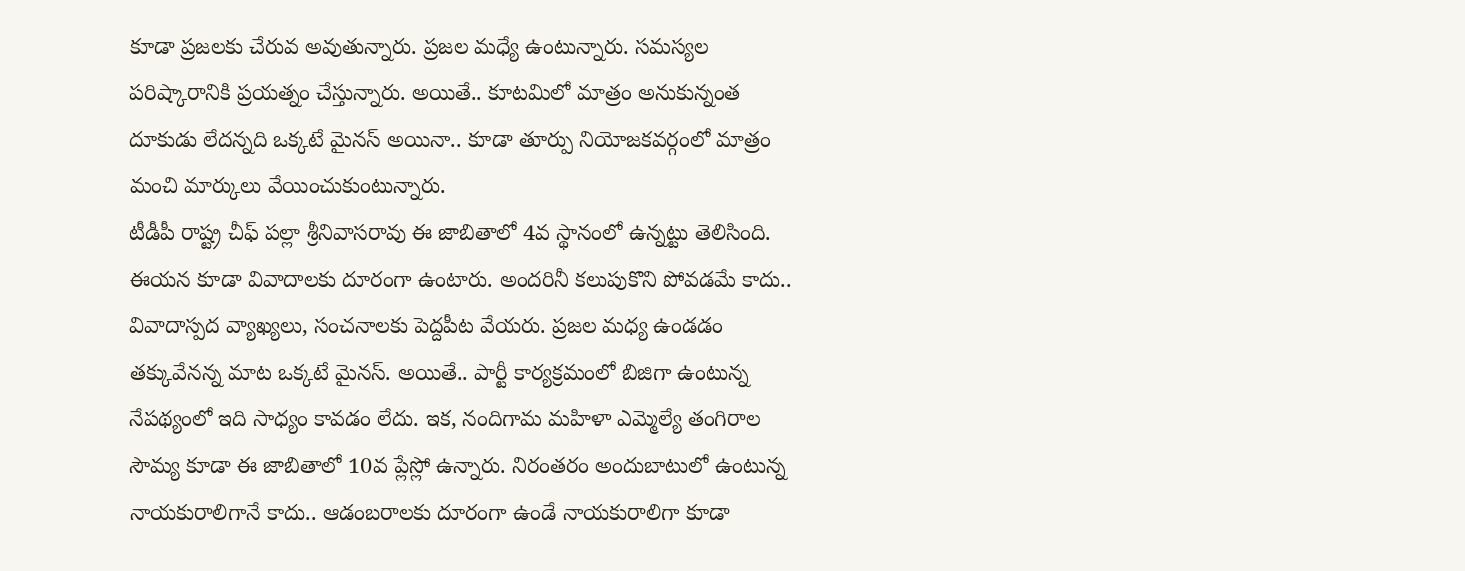కూడా ప్రజలకు చేరువ అవుతున్నారు. ప్రజల మధ్యే ఉంటున్నారు. సమస్యల పరిష్కారానికి ప్రయత్నం చేస్తున్నారు. అయితే.. కూటమిలో మాత్రం అనుకున్నంత దూకుడు లేదన్నది ఒక్కటే మైనస్ అయినా.. కూడా తూర్పు నియోజకవర్గంలో మాత్రం మంచి మార్కులు వేయించుకుంటున్నారు.
టీడీపీ రాష్ట్ర చీఫ్ పల్లా శ్రీనివాసరావు ఈ జాబితాలో 4వ స్థానంలో ఉన్నట్టు తెలిసింది. ఈయన కూడా వివాదాలకు దూరంగా ఉంటారు. అందరినీ కలుపుకొని పోవడమే కాదు.. వివాదాస్పద వ్యాఖ్యలు, సంచనాలకు పెద్దపీట వేయరు. ప్రజల మధ్య ఉండడం తక్కువేనన్న మాట ఒక్కటే మైనస్. అయితే.. పార్టీ కార్యక్రమంలో బిజిగా ఉంటున్న నేపథ్యంలో ఇది సాధ్యం కావడం లేదు. ఇక, నందిగామ మహిళా ఎమ్మెల్యే తంగిరాల సౌమ్య కూడా ఈ జాబితాలో 10వ ప్లేస్లో ఉన్నారు. నిరంతరం అందుబాటులో ఉంటున్న నాయకురాలిగానే కాదు.. ఆడంబరాలకు దూరంగా ఉండే నాయకురాలిగా కూడా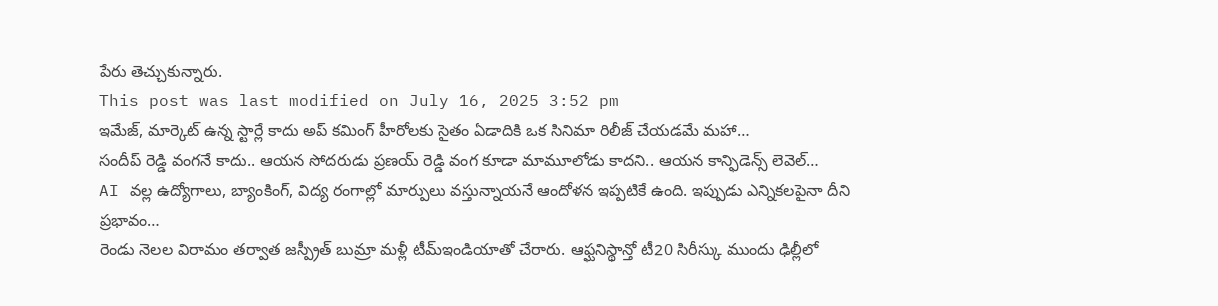పేరు తెచ్చుకున్నారు.
This post was last modified on July 16, 2025 3:52 pm
ఇమేజ్, మార్కెట్ ఉన్న స్టార్లే కాదు అప్ కమింగ్ హీరోలకు సైతం ఏడాదికి ఒక సినిమా రిలీజ్ చేయడమే మహా…
సందీప్ రెడ్డి వంగనే కాదు.. ఆయన సోదరుడు ప్రణయ్ రెడ్డి వంగ కూడా మామూలోడు కాదని.. ఆయన కాన్ఫిడెన్స్ లెవెల్…
AI వల్ల ఉద్యోగాలు, బ్యాంకింగ్, విద్య రంగాల్లో మార్పులు వస్తున్నాయనే ఆందోళన ఇప్పటికే ఉంది. ఇప్పుడు ఎన్నికలపైనా దీని ప్రభావం…
రెండు నెలల విరామం తర్వాత జస్ప్రీత్ బుమ్రా మళ్లీ టీమ్ఇండియాతో చేరారు. ఆఫ్ఘనిస్థాన్తో టీ20 సిరీస్కు ముందు ఢిల్లీలో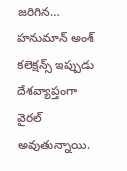జరిగిన…
హనుమాన్ అంశ్ కలెక్షన్స్ ఇప్పుడు దేశవ్యాప్తంగా వైరల్ అవుతున్నాయి.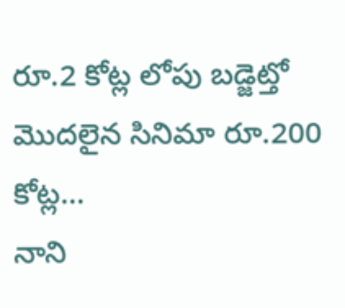రూ.2 కోట్ల లోపు బడ్జెట్తో మొదలైన సినిమా రూ.200 కోట్ల…
నాని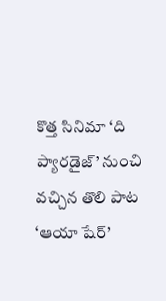కొత్త సినిమా ‘ది ప్యారడైజ్’ నుంచి వచ్చిన తొలి పాట ‘ఆయా షేర్’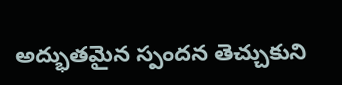అద్భుతమైన స్పందన తెచ్చుకుని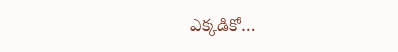ఎక్కడికో…